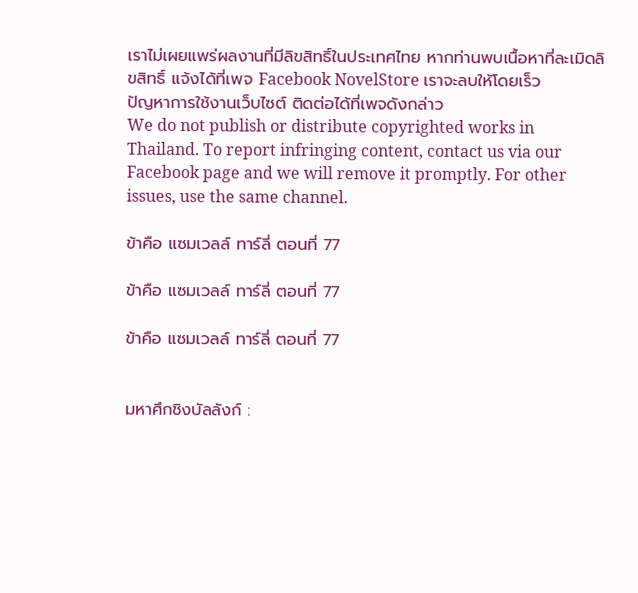เราไม่เผยแพร่ผลงานที่มีลิขสิทธิ์ในประเทศไทย หากท่านพบเนื้อหาที่ละเมิดลิขสิทธิ์ แจ้งได้ที่เพจ Facebook NovelStore เราจะลบให้โดยเร็ว
ปัญหาการใช้งานเว็บไซต์ ติดต่อได้ที่เพจดังกล่าว
We do not publish or distribute copyrighted works in Thailand. To report infringing content, contact us via our Facebook page and we will remove it promptly. For other issues, use the same channel.

ข้าคือ แซมเวลล์ ทาร์ลี่ ตอนที่ 77

ข้าคือ แซมเวลล์ ทาร์ลี่ ตอนที่ 77

ข้าคือ แซมเวลล์ ทาร์ลี่ ตอนที่ 77


มหาศึกชิงบัลลังก์ :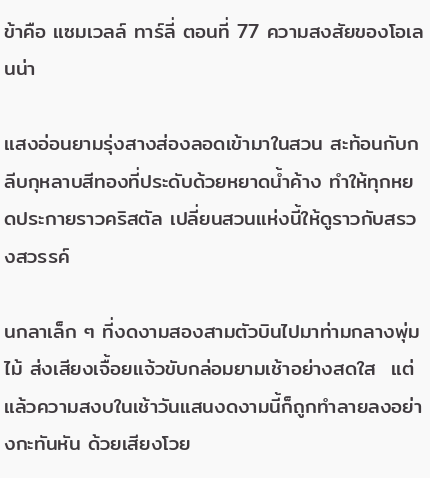ข้าคือ แซมเวลล์ ทาร์ลี่ ตอนที่ 77 ความสงสัยของโอเลนน่า

แสงอ่อนยามรุ่งสางส่องลอดเข้ามาในสวน สะท้อนกับกลีบกุหลาบสีทองที่ประดับด้วยหยาดน้ำค้าง ทำให้ทุกหยดประกายราวคริสตัล เปลี่ยนสวนแห่งนี้ให้ดูราวกับสรวงสวรรค์

นกลาเล็ก ๆ ที่งดงามสองสามตัวบินไปมาท่ามกลางพุ่มไม้ ส่งเสียงเจื้อยแจ้วขับกล่อมยามเช้าอย่างสดใส  แต่แล้วความสงบในเช้าวันแสนงดงามนี้ก็ถูกทำลายลงอย่างกะทันหัน ด้วยเสียงโวย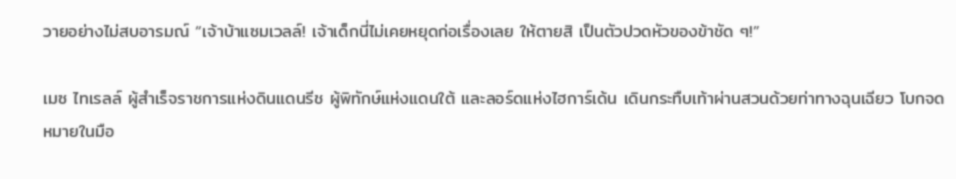วายอย่างไม่สบอารมณ์ “เจ้าบ้าแซมเวลล์! เจ้าเด็กนี่ไม่เคยหยุดก่อเรื่องเลย ให้ตายสิ เป็นตัวปวดหัวของข้าชัด ๆ!”

เมซ ไทเรลล์ ผู้สำเร็จราชการแห่งดินแดนรีช ผู้พิทักษ์แห่งแดนใต้ และลอร์ดแห่งไฮการ์เด้น เดินกระทืบเท้าผ่านสวนด้วยท่าทางฉุนเฉียว โบกจดหมายในมือ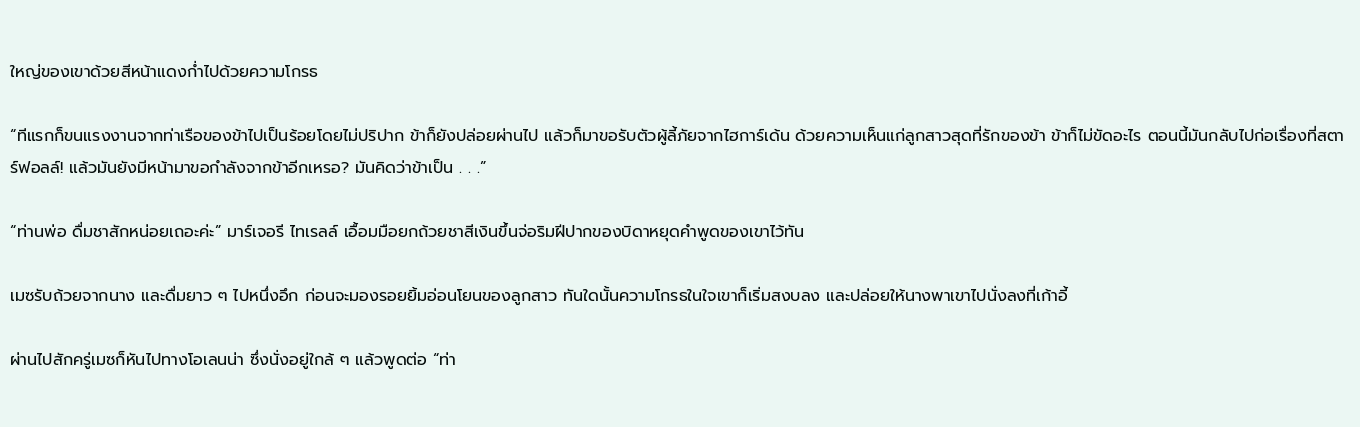ใหญ่ของเขาด้วยสีหน้าแดงก่ำไปด้วยความโกรธ

“ทีแรกก็ขนแรงงานจากท่าเรือของข้าไปเป็นร้อยโดยไม่ปริปาก ข้าก็ยังปล่อยผ่านไป แล้วก็มาขอรับตัวผู้ลี้ภัยจากไฮการ์เด้น ด้วยความเห็นแก่ลูกสาวสุดที่รักของข้า ข้าก็ไม่ขัดอะไร ตอนนี้มันกลับไปก่อเรื่องที่สตาร์ฟอลล์! แล้วมันยังมีหน้ามาขอกำลังจากข้าอีกเหรอ? มันคิดว่าข้าเป็น . . .”

“ท่านพ่อ ดื่มชาสักหน่อยเถอะค่ะ” มาร์เจอรี ไทเรลล์ เอื้อมมือยกถ้วยชาสีเงินขึ้นจ่อริมฝีปากของบิดาหยุดคำพูดของเขาไว้ทัน

เมซรับถ้วยจากนาง และดื่มยาว ๆ ไปหนึ่งอึก ก่อนจะมองรอยยิ้มอ่อนโยนของลูกสาว ทันใดนั้นความโกรธในใจเขาก็เริ่มสงบลง และปล่อยให้นางพาเขาไปนั่งลงที่เก้าอี้

ผ่านไปสักครู่เมซก็หันไปทางโอเลนน่า ซึ่งนั่งอยู่ใกล้ ๆ แล้วพูดต่อ “ท่า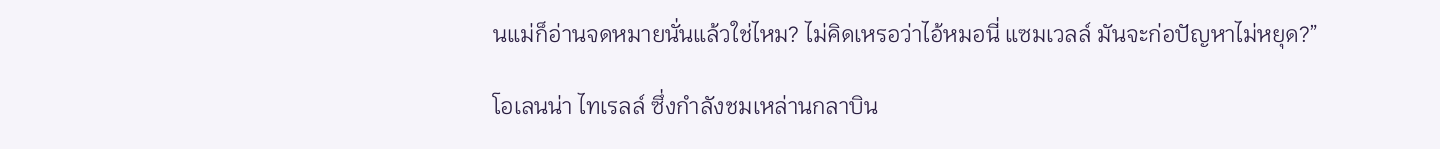นแม่ก็อ่านจดหมายนั่นแล้วใช่ไหม? ไม่คิดเหรอว่าไอ้หมอนี่ แซมเวลล์ มันจะก่อปัญหาไม่หยุด?”

โอเลนน่า ไทเรลล์ ซึ่งกำลังชมเหล่านกลาบิน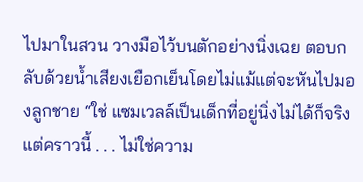ไปมาในสวน วางมือไว้บนตักอย่างนิ่งเฉย ตอบกลับด้วยน้ำเสียงเยือกเย็นโดยไม่แม้แต่จะหันไปมองลูกชาย “ใช่ แซมเวลล์เป็นเด็กที่อยู่นิ่งไม่ได้ก็จริง แต่คราวนี้ . . . ไม่ใช่ความ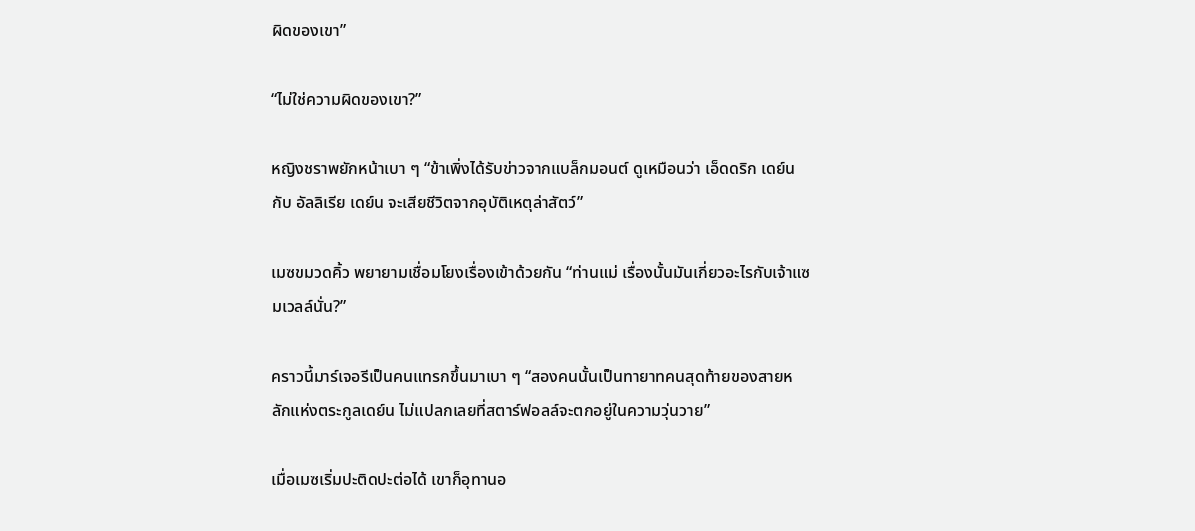ผิดของเขา”

“ไม่ใช่ความผิดของเขา?”

หญิงชราพยักหน้าเบา ๆ “ข้าเพิ่งได้รับข่าวจากแบล็กมอนต์ ดูเหมือนว่า เอ็ดดริก เดย์น กับ อัลลิเรีย เดย์น จะเสียชีวิตจากอุบัติเหตุล่าสัตว์”

เมซขมวดคิ้ว พยายามเชื่อมโยงเรื่องเข้าด้วยกัน “ท่านแม่ เรื่องนั้นมันเกี่ยวอะไรกับเจ้าแซมเวลล์นั่น?”

คราวนี้มาร์เจอรีเป็นคนแทรกขึ้นมาเบา ๆ “สองคนนั้นเป็นทายาทคนสุดท้ายของสายหลักแห่งตระกูลเดย์น ไม่แปลกเลยที่สตาร์ฟอลล์จะตกอยู่ในความวุ่นวาย”

เมื่อเมซเริ่มปะติดปะต่อได้ เขาก็อุทานอ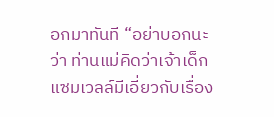อกมาทันที “อย่าบอกนะว่า ท่านแม่คิดว่าเจ้าเด็กแซมเวลล์มีเอี่ยวกับเรื่อง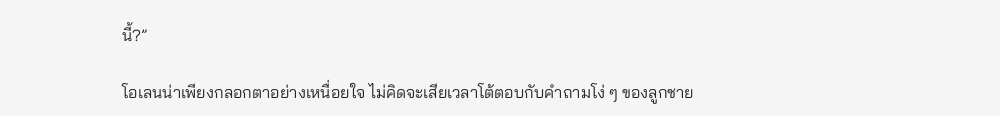นี้?”

โอเลนน่าเพียงกลอกตาอย่างเหนื่อยใจ ไม่คิดจะเสียเวลาโต้ตอบกับคำถามโง่ ๆ ของลูกชาย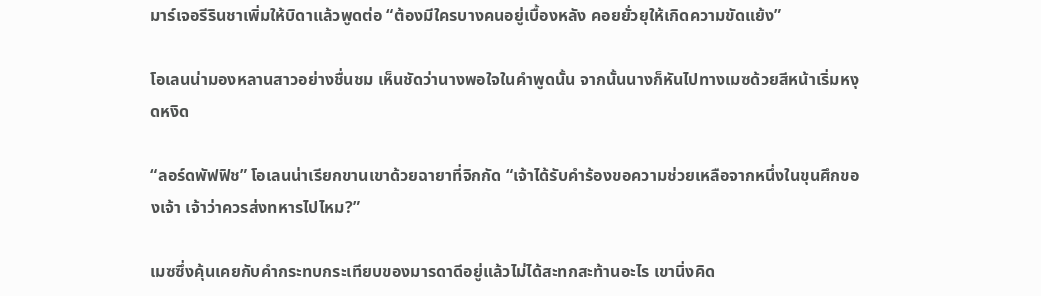มาร์เจอรีรินชาเพิ่มให้บิดาแล้วพูดต่อ “ต้องมีใครบางคนอยู่เบื้องหลัง คอยยั่วยุให้เกิดความขัดแย้ง”

โอเลนน่ามองหลานสาวอย่างชื่นชม เห็นชัดว่านางพอใจในคำพูดนั้น จากนั้นนางก็หันไปทางเมซด้วยสีหน้าเริ่มหงุดหงิด

“ลอร์ดพัฟฟิช” โอเลนน่าเรียกขานเขาด้วยฉายาที่จิกกัด “เจ้าได้รับคำร้องขอความช่วยเหลือจากหนึ่งในขุนศึกของเจ้า เจ้าว่าควรส่งทหารไปไหม?”

เมซซึ่งคุ้นเคยกับคำกระทบกระเทียบของมารดาดีอยู่แล้วไม่ได้สะทกสะท้านอะไร เขานิ่งคิด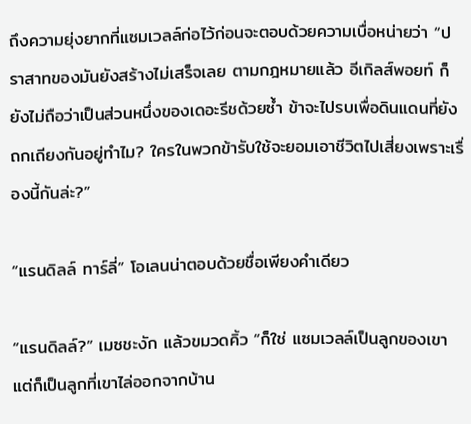ถึงความยุ่งยากที่แซมเวลล์ก่อไว้ก่อนจะตอบด้วยความเบื่อหน่ายว่า “ปราสาทของมันยังสร้างไม่เสร็จเลย ตามกฎหมายแล้ว อีเกิลส์พอยท์ ก็ยังไม่ถือว่าเป็นส่วนหนึ่งของเดอะรีชด้วยซ้ำ ข้าจะไปรบเพื่อดินแดนที่ยังถกเถียงกันอยู่ทำไม? ใครในพวกข้ารับใช้จะยอมเอาชีวิตไปเสี่ยงเพราะเรื่องนี้กันล่ะ?”

“แรนดิลล์ ทาร์ลี่” โอเลนน่าตอบด้วยชื่อเพียงคำเดียว

“แรนดิลล์?” เมซชะงัก แล้วขมวดคิ้ว “ก็ใช่ แซมเวลล์เป็นลูกของเขา แต่ก็เป็นลูกที่เขาไล่ออกจากบ้าน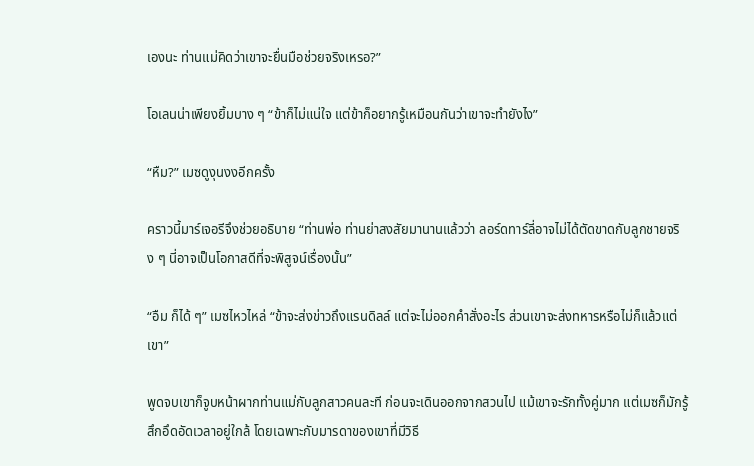เองนะ ท่านแม่คิดว่าเขาจะยื่นมือช่วยจริงเหรอ?”

โอเลนน่าเพียงยิ้มบาง ๆ “ข้าก็ไม่แน่ใจ แต่ข้าก็อยากรู้เหมือนกันว่าเขาจะทำยังไง”

“หืม?” เมซดูงุนงงอีกครั้ง

คราวนี้มาร์เจอรีจึงช่วยอธิบาย “ท่านพ่อ ท่านย่าสงสัยมานานแล้วว่า ลอร์ดทาร์ลี่อาจไม่ได้ตัดขาดกับลูกชายจริง ๆ นี่อาจเป็นโอกาสดีที่จะพิสูจน์เรื่องนั้น”

“อืม ก็ได้ ๆ” เมซไหวไหล่ “ข้าจะส่งข่าวถึงแรนดิลล์ แต่จะไม่ออกคำสั่งอะไร ส่วนเขาจะส่งทหารหรือไม่ก็แล้วแต่เขา”

พูดจบเขาก็จูบหน้าผากท่านแม่กับลูกสาวคนละที ก่อนจะเดินออกจากสวนไป แม้เขาจะรักทั้งคู่มาก แต่เมซก็มักรู้สึกอึดอัดเวลาอยู่ใกล้ โดยเฉพาะกับมารดาของเขาที่มีวิธี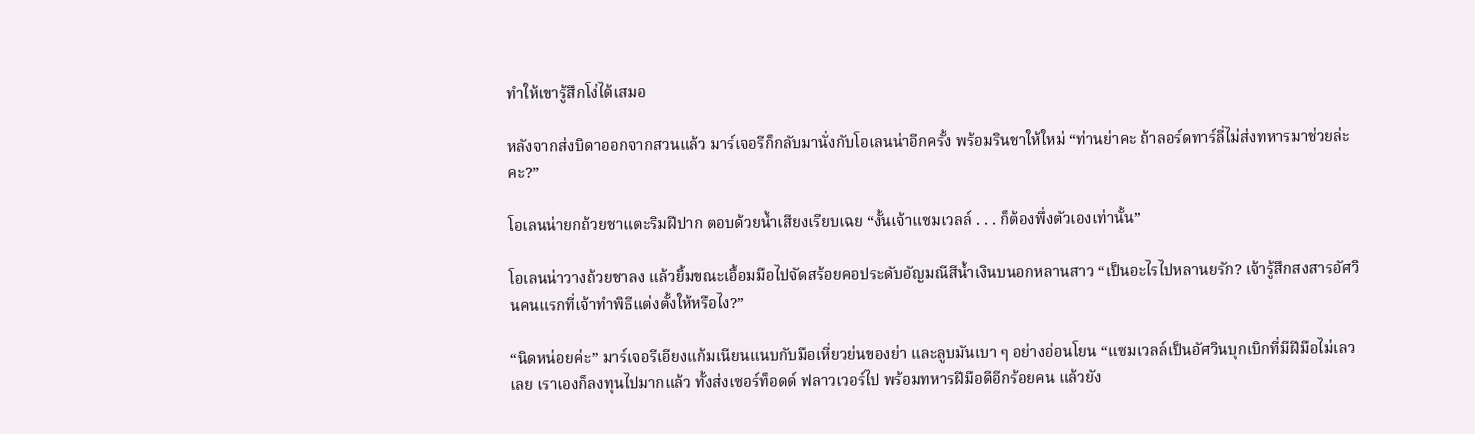ทำให้เขารู้สึกโง่ได้เสมอ

หลังจากส่งบิดาออกจากสวนแล้ว มาร์เจอรีก็กลับมานั่งกับโอเลนน่าอีกครั้ง พร้อมรินชาให้ใหม่ “ท่านย่าคะ ถ้าลอร์ดทาร์ลี่ไม่ส่งทหารมาช่วยล่ะคะ?”

โอเลนน่ายกถ้วยชาแตะริมฝีปาก ตอบด้วยน้ำเสียงเรียบเฉย “งั้นเจ้าแซมเวลล์ . . . ก็ต้องพึ่งตัวเองเท่านั้น”

โอเลนน่าวางถ้วยชาลง แล้วยิ้มขณะเอื้อมมือไปจัดสร้อยคอประดับอัญมณีสีน้ำเงินบนอกหลานสาว “เป็นอะไรไปหลานยรัก? เจ้ารู้สึกสงสารอัศวินคนแรกที่เจ้าทำพิธีแต่งตั้งให้หรือไง?”

“นิดหน่อยค่ะ” มาร์เจอรีเอียงแก้มเนียนแนบกับมือเหี่ยวย่นของย่า และลูบมันเบา ๆ อย่างอ่อนโยน “แซมเวลล์เป็นอัศวินบุกเบิกที่มีฝีมือไม่เลวเลย เราเองก็ลงทุนไปมากแล้ว ทั้งส่งเซอร์ท็อดด์ ฟลาวเวอร์ไป พร้อมทหารฝีมือดีอีกร้อยคน แล้วยัง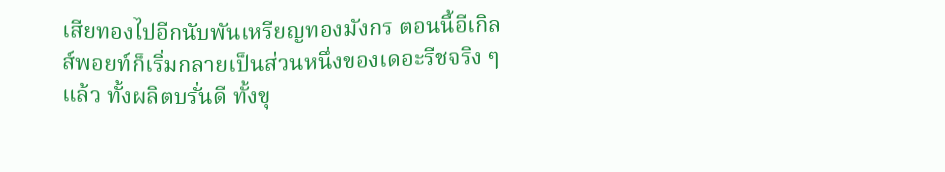เสียทองไปอีกนับพันเหรียญทองมังกร ตอนนี้อีเกิลส์พอยท์ก็เริ่มกลายเป็นส่วนหนึ่งของเดอะรีชจริง ๆ แล้ว ทั้งผลิตบรั่นดี ทั้งขุ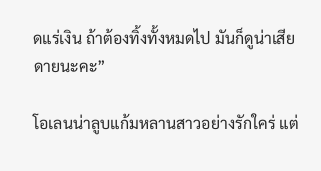ดแร่เงิน ถ้าต้องทิ้งทั้งหมดไป มันก็ดูน่าเสียดายนะคะ”

โอเลนน่าลูบแก้มหลานสาวอย่างรักใคร่ แต่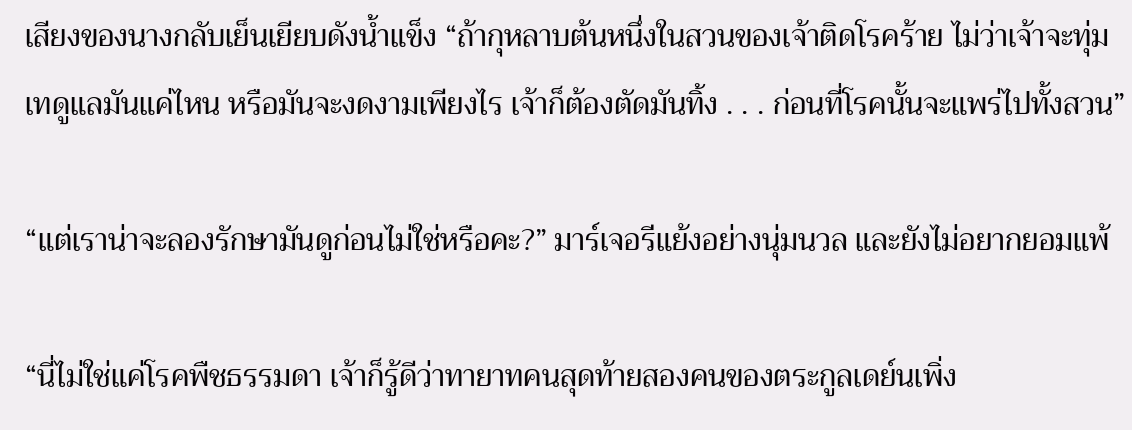เสียงของนางกลับเย็นเยียบดังน้ำแข็ง “ถ้ากุหลาบต้นหนึ่งในสวนของเจ้าติดโรคร้าย ไม่ว่าเจ้าจะทุ่มเทดูแลมันแค่ไหน หรือมันจะงดงามเพียงไร เจ้าก็ต้องตัดมันทิ้ง . . . ก่อนที่โรคนั้นจะแพร่ไปทั้งสวน”

“แต่เราน่าจะลองรักษามันดูก่อนไม่ใช่หรือคะ?” มาร์เจอรีแย้งอย่างนุ่มนวล และยังไม่อยากยอมแพ้

“นี่ไม่ใช่แค่โรคพืชธรรมดา เจ้าก็รู้ดีว่าทายาทคนสุดท้ายสองคนของตระกูลเดย์นเพิ่ง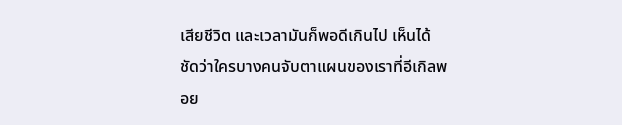เสียชีวิต และเวลามันก็พอดีเกินไป เห็นได้ชัดว่าใครบางคนจับตาแผนของเราที่อีเกิลพอย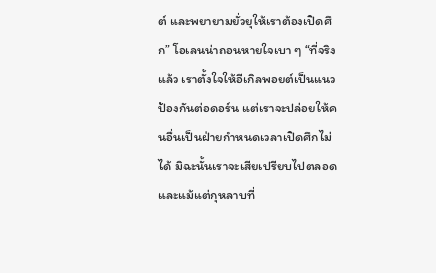ต์ และพยายามยั่วยุให้เราต้องเปิดศึก” โอเลนน่าถอนหายใจเบา ๆ “ที่จริงแล้ว เราตั้งใจให้อีเกิลพอยต์เป็นแนวป้องกันต่อดอร์น แต่เราจะปล่อยให้คนอื่นเป็นฝ่ายกำหนดเวลาเปิดศึกไม่ได้ มิฉะนั้นเราจะเสียเปรียบไปตลอด และแม้แต่กุหลาบที่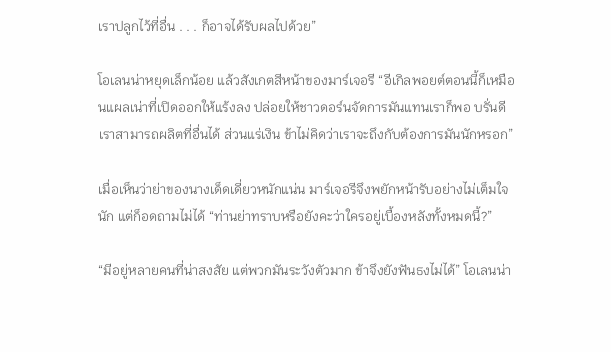เราปลูกไว้ที่อื่น . . . ก็อาจได้รับผลไปด้วย”

โอเลนน่าหยุดเล็กน้อย แล้วสังเกตสีหน้าของมาร์เจอรี “อีเกิลพอยต์ตอนนี้ก็เหมือนแผลเน่าที่เปิดออกให้แร้งลง ปล่อยให้ชาวดอร์นจัดการมันแทนเราก็พอ บรั่นดีเราสามารถผลิตที่อื่นได้ ส่วนแร่เงิน ข้าไม่คิดว่าเราจะถึงกับต้องการมันนักหรอก”

เมื่อเห็นว่าย่าของนางเด็ดเดี่ยวหนักแน่น มาร์เจอรีจึงพยักหน้ารับอย่างไม่เต็มใจนัก แต่ก็อดถามไม่ได้ “ท่านย่าทราบหรือยังคะว่าใครอยู่เบื้องหลังทั้งหมดนี้?”

“มีอยู่หลายคนที่น่าสงสัย แต่พวกมันระวังตัวมาก ข้าจึงยังฟันธงไม่ได้” โอเลนน่า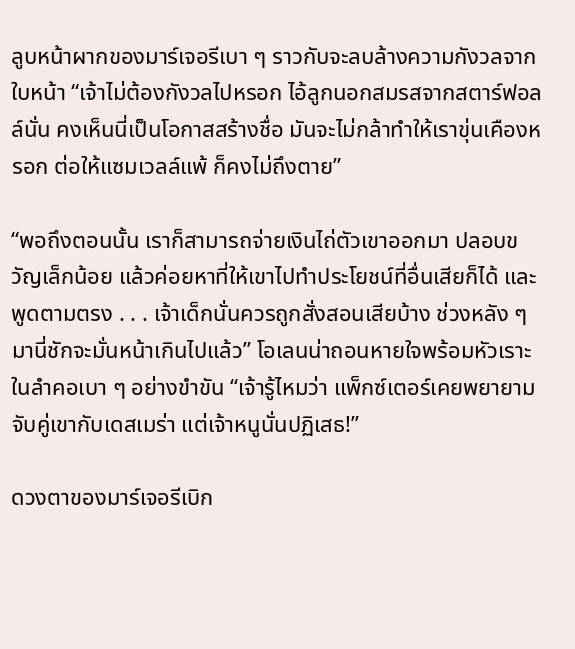ลูบหน้าผากของมาร์เจอรีเบา ๆ ราวกับจะลบล้างความกังวลจากใบหน้า “เจ้าไม่ต้องกังวลไปหรอก ไอ้ลูกนอกสมรสจากสตาร์ฟอลล์นั่น คงเห็นนี่เป็นโอกาสสร้างชื่อ มันจะไม่กล้าทำให้เราขุ่นเคืองหรอก ต่อให้แซมเวลล์แพ้ ก็คงไม่ถึงตาย”

“พอถึงตอนนั้น เราก็สามารถจ่ายเงินไถ่ตัวเขาออกมา ปลอบขวัญเล็กน้อย แล้วค่อยหาที่ให้เขาไปทำประโยชน์ที่อื่นเสียก็ได้ และพูดตามตรง . . . เจ้าเด็กนั่นควรถูกสั่งสอนเสียบ้าง ช่วงหลัง ๆ มานี่ชักจะมั่นหน้าเกินไปแล้ว” โอเลนน่าถอนหายใจพร้อมหัวเราะในลำคอเบา ๆ อย่างขำขัน “เจ้ารู้ไหมว่า แพ็กซ์เตอร์เคยพยายามจับคู่เขากับเดสเมร่า แต่เจ้าหนูนั่นปฏิเสธ!”

ดวงตาของมาร์เจอรีเบิก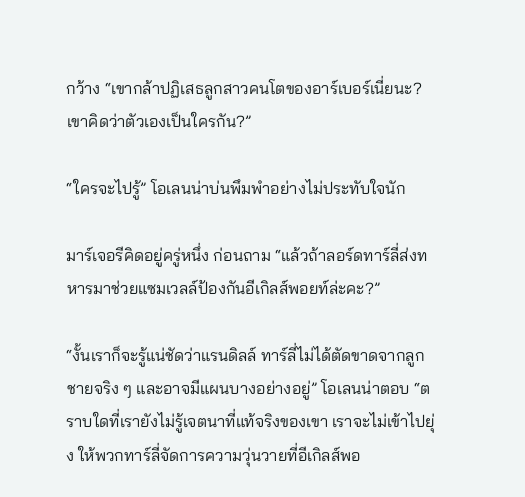กว้าง “เขากล้าปฏิเสธลูกสาวคนโตของอาร์เบอร์เนี่ยนะ? เขาคิดว่าตัวเองเป็นใครกัน?”

“ใครจะไปรู้” โอเลนน่าบ่นพึมพำอย่างไม่ประทับใจนัก

มาร์เจอรีคิดอยู่ครู่หนึ่ง ก่อนถาม “แล้วถ้าลอร์ดทาร์ลี่ส่งทหารมาช่วยแซมเวลล์ป้องกันอีเกิลส์พอยท์ล่ะคะ?”

“งั้นเราก็จะรู้แน่ชัดว่าแรนดิลล์ ทาร์ลี่ไม่ได้ตัดขาดจากลูกชายจริง ๆ และอาจมีแผนบางอย่างอยู่” โอเลนน่าตอบ “ตราบใดที่เรายังไม่รู้เจตนาที่แท้จริงของเขา เราจะไม่เข้าไปยุ่ง ให้พวกทาร์ลี่จัดการความวุ่นวายที่อีเกิลส์พอ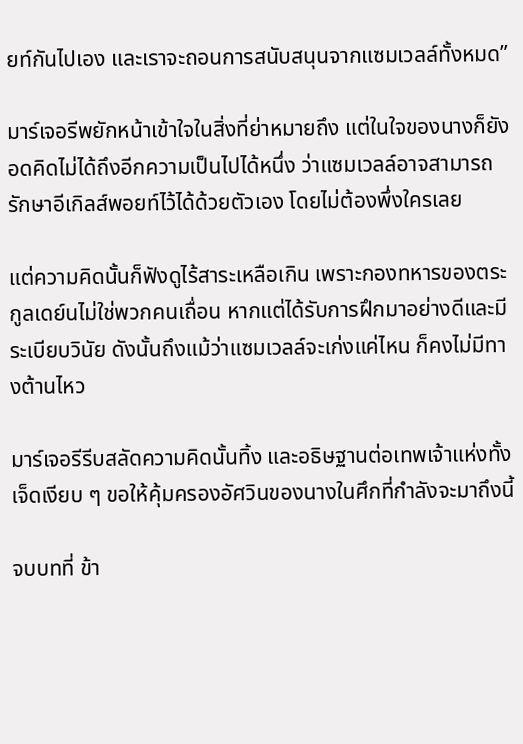ยท์กันไปเอง และเราจะถอนการสนับสนุนจากแซมเวลล์ทั้งหมด”

มาร์เจอรีพยักหน้าเข้าใจในสิ่งที่ย่าหมายถึง แต่ในใจของนางก็ยังอดคิดไม่ได้ถึงอีกความเป็นไปได้หนึ่ง ว่าแซมเวลล์อาจสามารถรักษาอีเกิลส์พอยท์ไว้ได้ด้วยตัวเอง โดยไม่ต้องพึ่งใครเลย

แต่ความคิดนั้นก็ฟังดูไร้สาระเหลือเกิน เพราะกองทหารของตระกูลเดย์นไม่ใช่พวกคนเถื่อน หากแต่ได้รับการฝึกมาอย่างดีและมีระเบียบวินัย ดังนั้นถึงแม้ว่าแซมเวลล์จะเก่งแค่ไหน ก็คงไม่มีทางต้านไหว

มาร์เจอรีรีบสลัดความคิดนั้นทิ้ง และอธิษฐานต่อเทพเจ้าแห่งทั้งเจ็ดเงียบ ๆ ขอให้คุ้มครองอัศวินของนางในศึกที่กำลังจะมาถึงนี้

จบบทที่ ข้า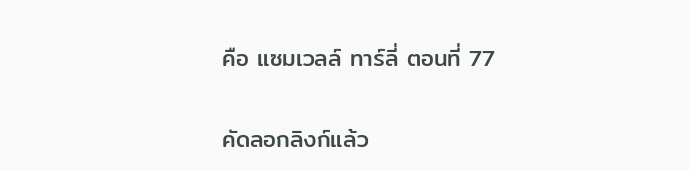คือ แซมเวลล์ ทาร์ลี่ ตอนที่ 77

คัดลอกลิงก์แล้ว